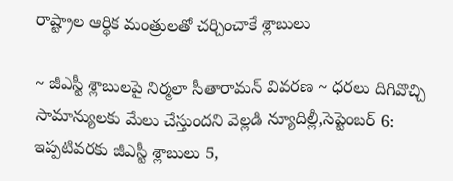రాష్ట్రాల ఆర్థిక మంత్రులతో చర్చించాకే శ్లాబులు

~ జీఎస్టీ శ్లాబులపై నిర్మలా సీతారామన్ వివరణ ~ ధరలు దిగివొచ్చి సామాన్యులకు మేలు చేస్తుందని వెల్లడి న్యూదిల్లీ,సెప్టెంబర్ 6: ఇప్పటివరకు జీఎస్టీ శ్లాబులు 5,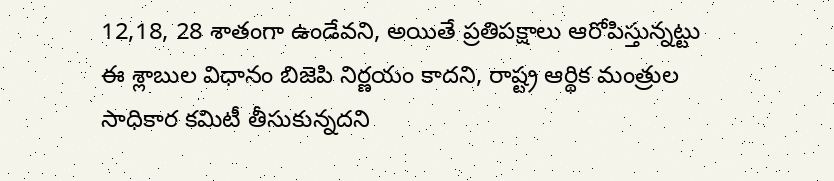12,18, 28 శాతంగా ఉండేవని, అయితే ప్రతిపక్షాలు ఆరోపిస్తున్నట్టు ఈ శ్లాబుల విధానం బిజెపి నిర్ణయం కాదని, రాష్ట్ర ఆర్థిక మంత్రుల సాధికార కమిటీ తీసుకున్నదని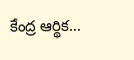కేంద్ర ఆర్థిక…